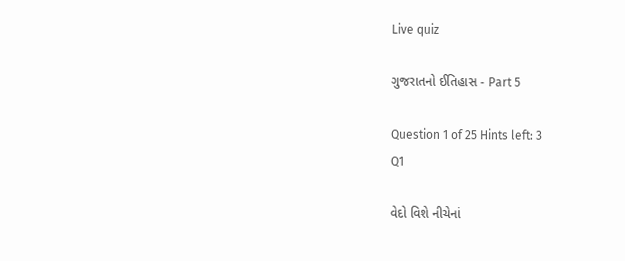Live quiz

ગુજરાતનો ઈતિહાસ - Part 5

Question 1 of 25 Hints left: 3
Q1

વેદો વિશે નીચેનાં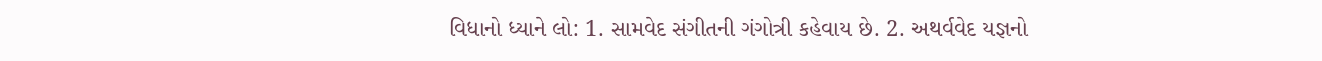વિધાનો ધ્યાને લો: 1. સામવેદ સંગીતની ગંગોત્રી કહેવાય છે. 2. અથર્વવેદ યજ્ઞનો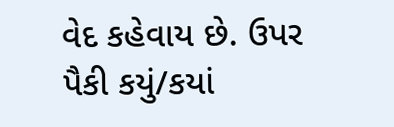વેદ કહેવાય છે. ઉપર પૈકી કયું/કયાં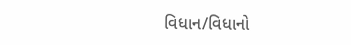વિધાન/વિધાનો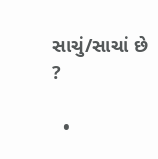સાચું/સાચાં છે ?

  •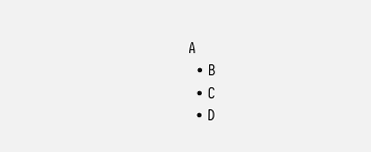A
  • B
  • C
  • D